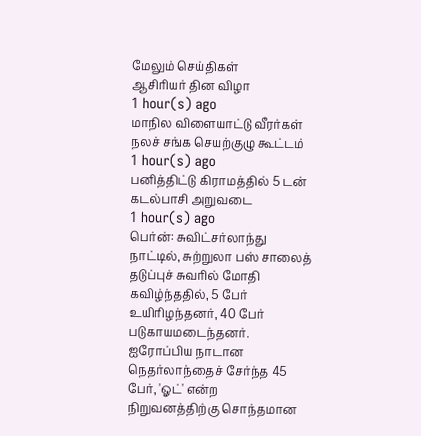மேலும் செய்திகள்
ஆசிரியர் தின விழா
1 hour(s) ago
மாநில விளையாட்டு வீரர்கள் நலச் சங்க செயற்குழு கூட்டம்
1 hour(s) ago
பனித்திட்டு கிராமத்தில் 5 டன் கடல்பாசி அறுவடை
1 hour(s) ago
பெர்ன்: சுவிட்சர்லாந்து நாட்டில், சுற்றுலா பஸ் சாலைத் தடுப்புச் சுவரில் மோதி கவிழ்ந்ததில், 5 பேர் உயிரிழந்தனர், 40 பேர் படுகாயமடைந்தனர். ஐரோப்பிய நாடான நெதர்லாந்தைச் சேர்ந்த 45 பேர், 'ஓட்' என்ற நிறுவனத்திற்கு சொந்தமான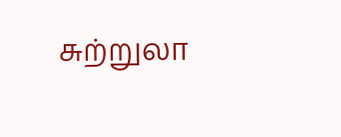சுற்றுலா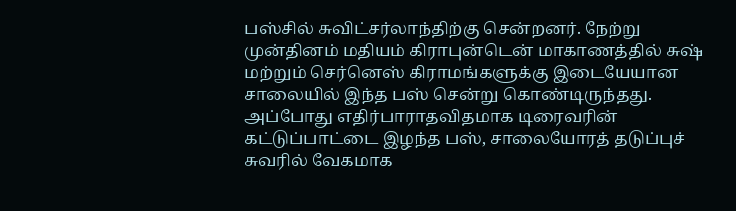பஸ்சில் சுவிட்சர்லாந்திற்கு சென்றனர். நேற்று முன்தினம் மதியம் கிராபுன்டென் மாகாணத்தில் சுஷ் மற்றும் செர்னெஸ் கிராமங்களுக்கு இடையேயான சாலையில் இந்த பஸ் சென்று கொண்டிருந்தது. அப்போது எதிர்பாராதவிதமாக டிரைவரின் கட்டுப்பாட்டை இழந்த பஸ், சாலையோரத் தடுப்புச் சுவரில் வேகமாக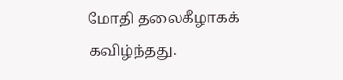மோதி தலைகீழாகக் கவிழ்ந்தது.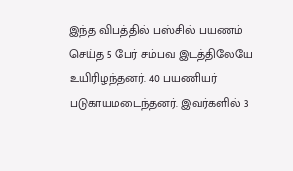இந்த விபத்தில் பஸ்சில் பயணம் செய்த 5 பேர் சம்பவ இடத்திலேயே உயிரிழந்தனர். 40 பயணியர் படுகாயமடைந்தனர். இவர்களில் 3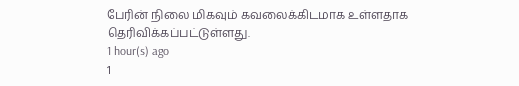பேரின் நிலை மிகவும் கவலைக்கிடமாக உள்ளதாக தெரிவிக்கப்பட்டுள்ளது.
1 hour(s) ago
1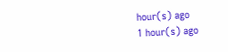hour(s) ago
1 hour(s) ago